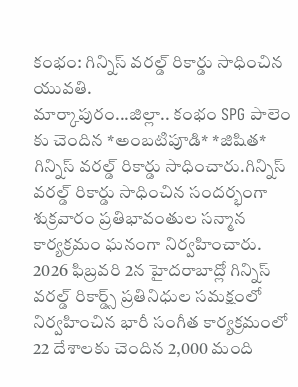కంభం: గిన్నిస్ వరల్డ్ రికార్డు సాధించిన యువతి.
మార్కాపురం...జిల్లా.. కంభం SPG పాలెం కు చెందిన *అంబటిపూడి* *జిషిత* గిన్నిస్ వరల్డ్ రికార్డు సాధించారు.గిన్నిస్ వరల్డ్ రికార్డు సాధించిన సందర్భంగా శుక్రవారం ప్రతిభావంతుల సన్మాన కార్యక్రమం ఘనంగా నిర్వహించారు.
2026 ఫిబ్రవరి 2న హైదరాబాద్లో గిన్నిస్ వరల్డ్ రికార్డ్స్ ప్రతినిధుల సమక్షంలో నిర్వహించిన భారీ సంగీత కార్యక్రమంలో 22 దేశాలకు చెందిన 2,000 మంది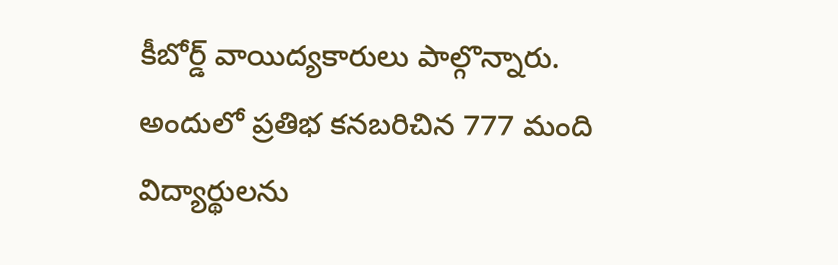కీబోర్డ్ వాయిద్యకారులు పాల్గొన్నారు. అందులో ప్రతిభ కనబరిచిన 777 మంది విద్యార్థులను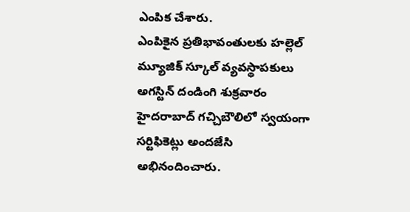ఎంపిక చేశారు.
ఎంపికైన ప్రతిభావంతులకు హల్లెల్ మ్యూజిక్ స్కూల్ వ్యవస్థాపకులు అగస్టిన్ దండింగి శుక్రవారం హైదరాబాద్ గచ్చిబౌలిలో స్వయంగా సర్టిఫికెట్లు అందజేసి అభినందించారు.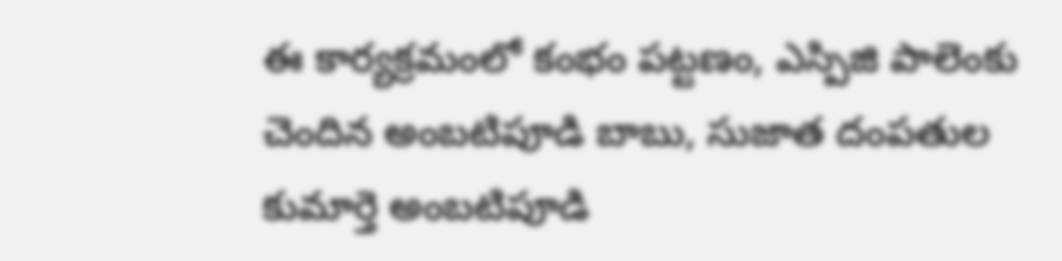ఈ కార్యక్రమంలో కంభం పట్టణం, ఎస్పిజి పాలెంకు చెందిన అంబటిపూడి బాబు, సుజాత దంపతుల కుమార్తె అంబటిపూడి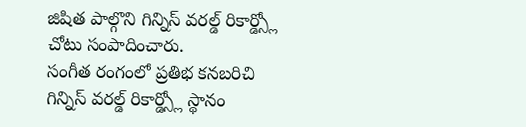జిషిత పాల్గొని గిన్నిస్ వరల్డ్ రికార్డ్స్లో చోటు సంపాదించారు.
సంగీత రంగంలో ప్రతిభ కనబరిచి గిన్నిస్ వరల్డ్ రికార్డ్స్లో స్థానం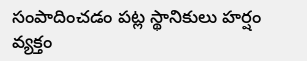సంపాదించడం పట్ల స్థానికులు హర్షం వ్యక్తం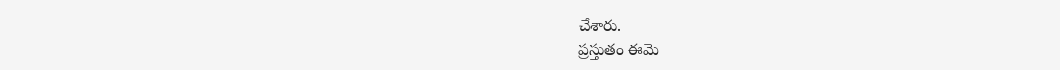చేశారు.
ప్రస్తుతం ఈమె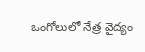ఒంగోలులో నేత్ర వైద్యం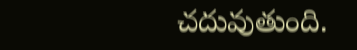చదువుతుంది.